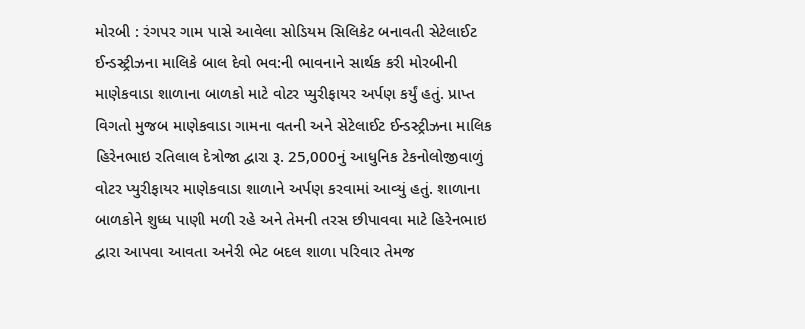મોરબી : રંગપર ગામ પાસે આવેલા સોડિયમ સિલિકેટ બનાવતી સેટેલાઈટ ઈન્ડસ્ટ્રીઝના માલિકે બાલ દેવો ભવ:ની ભાવનાને સાર્થક કરી મોરબીની માણેકવાડા શાળાના બાળકો માટે વોટર પ્યુરીફાયર અર્પણ કર્યું હતું. પ્રાપ્ત વિગતો મુજબ માણેકવાડા ગામના વતની અને સેટેલાઈટ ઈન્ડસ્ટ્રીઝના માલિક હિરેનભાઇ રતિલાલ દેત્રોજા દ્વારા રૂ. 25,000નું આધુનિક ટેકનોલોજીવાળું વોટર પ્યુરીફાયર માણેકવાડા શાળાને અર્પણ કરવામાં આવ્યું હતું. શાળાના બાળકોને શુધ્ધ પાણી મળી રહે અને તેમની તરસ છીપાવવા માટે હિરેનભાઇ દ્વારા આપવા આવતા અનેરી ભેટ બદલ શાળા પરિવાર તેમજ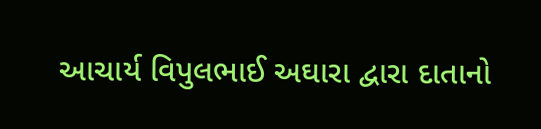આચાર્ય વિપુલભાઈ અઘારા દ્વારા દાતાનો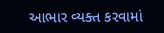આભાર વ્યક્ત કરવામાં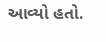આવ્યો હતો.